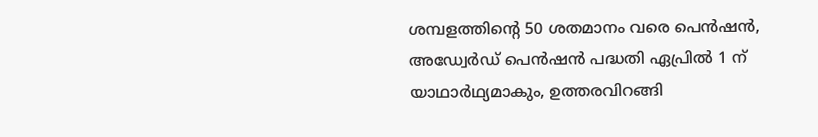ശമ്പളത്തിന്റെ 50 ശതമാനം വരെ പെൻഷൻ, അഡ്വേർഡ് പെൻഷൻ പദ്ധതി ഏപ്രിൽ 1 ന് യാഥാർഥ്യമാകും, ഉത്തരവിറങ്ങി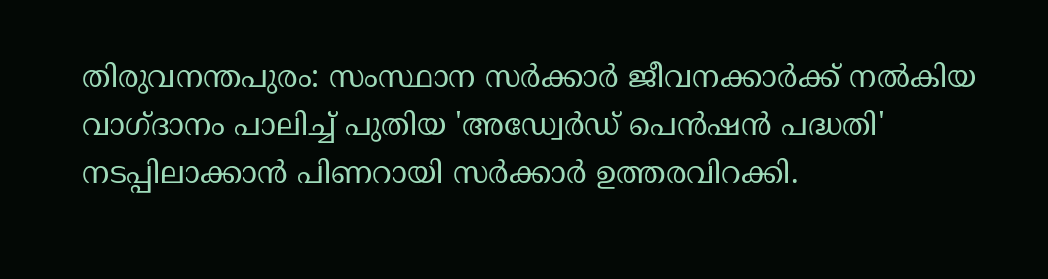തിരുവനന്തപുരം: സംസ്ഥാന സർക്കാർ ജീവനക്കാർക്ക് നൽകിയ വാഗ്‌ദാനം പാലിച്ച് പുതിയ 'അഡ്വേർഡ് പെൻഷൻ പദ്ധതി' നടപ്പിലാക്കാൻ പിണറായി സർക്കാർ ഉത്തരവിറക്കി.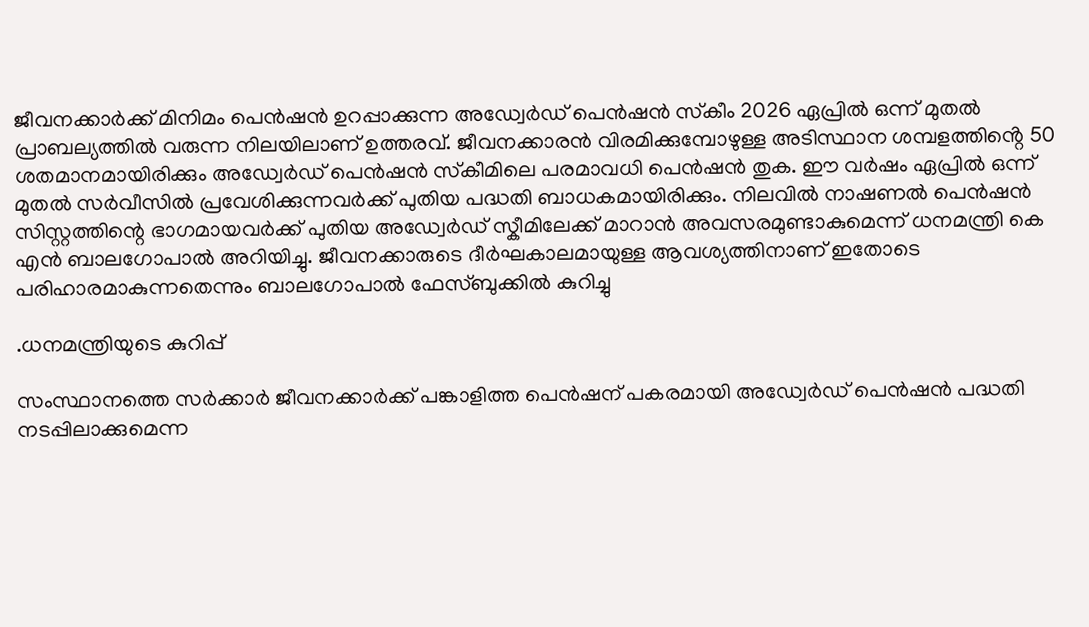ജീവനക്കാർക്ക് മിനിമം പെൻഷൻ ഉറപ്പാക്കുന്ന അഡ്വേർഡ് പെൻഷൻ സ്‌കീം 2026 ഏപ്രിൽ ഒന്ന് മുതൽ പ്രാബല്യത്തിൽ വരുന്ന നിലയിലാണ് ഉത്തരവ്. ജീവനക്കാരൻ വിരമിക്കുമ്പോഴുള്ള അടിസ്ഥാന ശമ്പളത്തിൻ്റെ 50 ശതമാനമായിരിക്കും അഡ്വേർഡ് പെൻഷൻ സ്‌കീമിലെ പരമാവധി പെൻഷൻ തുക. ഈ വർഷം ഏപ്രിൽ ഒന്ന് മുതൽ സർവീസിൽ പ്രവേശിക്കുന്നവർക്ക് പുതിയ പദ്ധതി ബാധകമായിരിക്കും. നിലവിൽ നാഷണൽ പെൻഷൻ സിസ്റ്റത്തിന്റെ ഭാഗമായവർക്ക് പുതിയ അഡ്വേർഡ് സ്കീമിലേക്ക് മാറാൻ അവസരമുണ്ടാകുമെന്ന് ധനമന്ത്രി കെ എൻ ബാലഗോപാൽ അറിയിച്ചു. ജീവനക്കാരുടെ ദീർഘകാലമായുള്ള ആവശ്യത്തിനാണ് ഇതോടെ പരിഹാരമാകുന്നതെന്നും ബാലഗോപാൽ ഫേസ്ബുക്കിൽ കുറിച്ചു

.ധനമന്ത്രിയുടെ കുറിപ്പ്

സംസ്ഥാനത്തെ സർക്കാർ ജീവനക്കാർക്ക് പങ്കാളിത്ത പെൻഷന് പകരമായി അഡ്വേർഡ് പെൻഷൻ പദ്ധതി നടപ്പിലാക്കുമെന്ന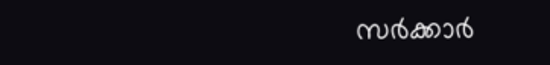സർക്കാർ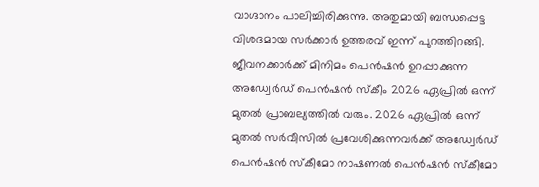വാഗ്ദാനം പാലിച്ചിരിക്കുന്നു. അതുമായി ബന്ധപ്പെട്ട വിശദമായ സർക്കാർ ഉത്തരവ് ഇന്ന് പുറത്തിറങ്ങി. ജീവനക്കാർക്ക് മിനിമം പെൻഷൻ ഉറപ്പാക്കുന്ന അഡ്വേർഡ് പെൻഷൻ സ്ക‌ീം 2026 ഏപ്രിൽ ഒന്ന് മുതൽ പ്രാബല്യത്തിൽ വരും. 2026 ഏപ്രിൽ ഒന്ന് മുതൽ സർവീസിൽ പ്രവേശിക്കുന്നവർക്ക് അഡ്വേർഡ് പെൻഷൻ സ്‌കീമോ നാഷണൽ പെൻഷൻ സ്കീമോ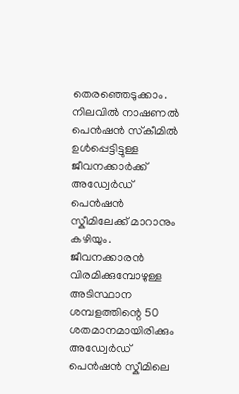തെരഞ്ഞെടുക്കാം. നിലവിൽ നാഷണൽ പെൻഷൻ സ്‌കീമിൽ ഉൾപ്പെട്ടിട്ടുള്ള ജീവനക്കാർക്ക് അഡ്വേർഡ് പെൻഷൻ സ്കീമിലേക്ക് മാറാനും കഴിയും. ജീവനക്കാരൻ വിരമിക്കുമ്പോഴുള്ള അടിസ്ഥാന ശമ്പളത്തിന്റെ 50 ശതമാനമായിരിക്കും അഡ്വേർഡ് പെൻഷൻ സ്കീമിലെ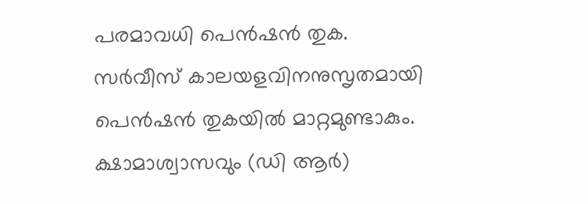പരമാവധി പെൻഷൻ തുക. സർവീസ് കാലയളവിനനുസൃതമായി പെൻഷൻ തുകയിൽ മാറ്റമുണ്ടാകും. ക്ഷാമാശ്വാസവും (ഡി ആർ)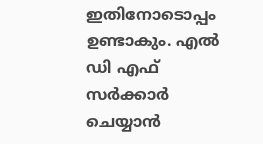ഇതിനോടൊപ്പം ഉണ്ടാകും. എൽ ഡി എഫ് സർക്കാർ ചെയ്യാൻ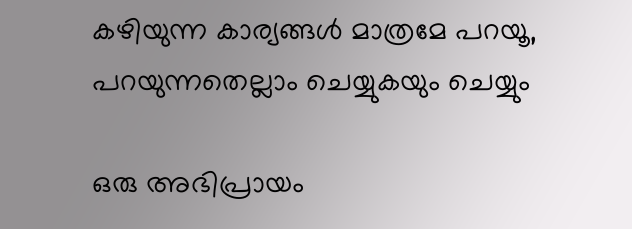കഴിയുന്ന കാര്യങ്ങൾ മാത്രമേ പറയൂ, പറയുന്നതെല്ലാം ചെയ്യുകയും ചെയ്യും

ഒരു അഭിപ്രായം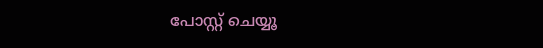പോസ്റ്റ് ചെയ്യൂ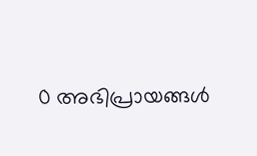0 അഭിപ്രായങ്ങള്‍